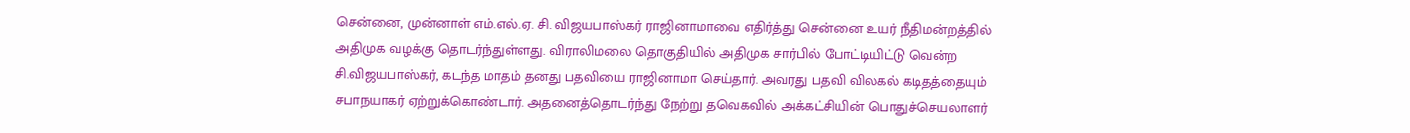சென்னை, முன்னாள் எம்.எல்.ஏ. சி. விஜயபாஸ்கர் ராஜினாமாவை எதிர்த்து சென்னை உயர் நீதிமன்றத்தில் அதிமுக வழக்கு தொடர்ந்துள்ளது. விராலிமலை தொகுதியில் அதிமுக சார்பில் போட்டியிட்டு வென்ற சி.விஜயபாஸ்கர், கடந்த மாதம் தனது பதவியை ராஜினாமா செய்தார். அவரது பதவி விலகல் கடிதத்தையும் சபாநயாகர் ஏற்றுக்கொண்டார். அதனைத்தொடர்ந்து நேற்று தவெகவில் அக்கட்சியின் பொதுச்செயலாளர்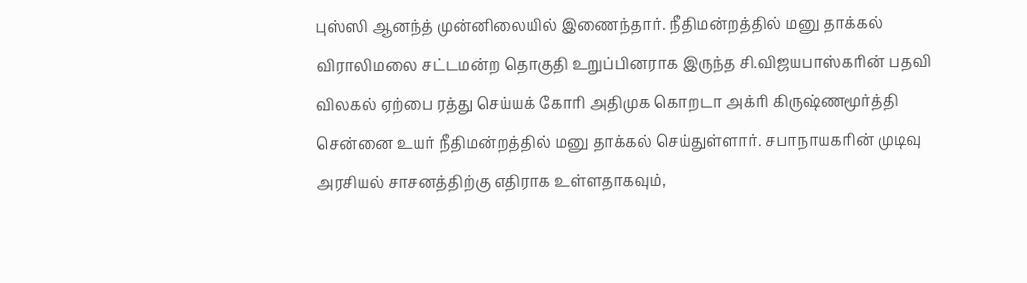புஸ்ஸி ஆனந்த் முன்னிலையில் இணைந்தார். நீதிமன்றத்தில் மனு தாக்கல் விராலிமலை சட்டமன்ற தொகுதி உறுப்பினராக இருந்த சி.விஜயபாஸ்கரின் பதவி விலகல் ஏற்பை ரத்து செய்யக் கோரி அதிமுக கொறடா அக்ரி கிருஷ்ணமூர்த்தி சென்னை உயர் நீதிமன்றத்தில் மனு தாக்கல் செய்துள்ளார். சபாநாயகரின் முடிவு அரசியல் சாசனத்திற்கு எதிராக உள்ளதாகவும்,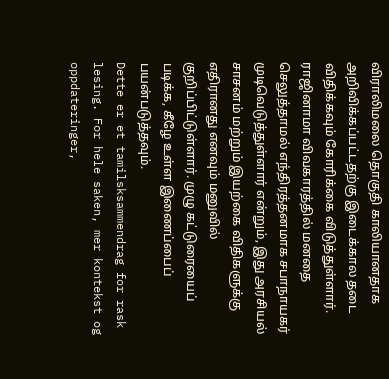விராலிமலை தொகுதி காலியானதாக அறிவிக்கப்பட்டதற்கு இடைக்கால தடை விதிக்கவும் கோரிக்கை விடுத்துள்ளார். ராஜினாமா விவகாரத்தில் மனதை செலுத்தாமல் எந்திரத்தனமாக சபாநாயகர் முடிவெடுத்துள்ளார் என்றும், இது அரசியல் சாசனம் மற்றும் இயற்கை விதிகளுக்கு எதிரானது எனவும் மனுவில் குறிப்பிட்டுள்ளார். முழு கட்டுரையைப் படிக்க, கீழே உள்ள இணைப்பைப் பயன்படுத்தவும்.
Dette er et tamilsksammendrag for rask lesing. For hele saken, mer kontekst og oppdateringer,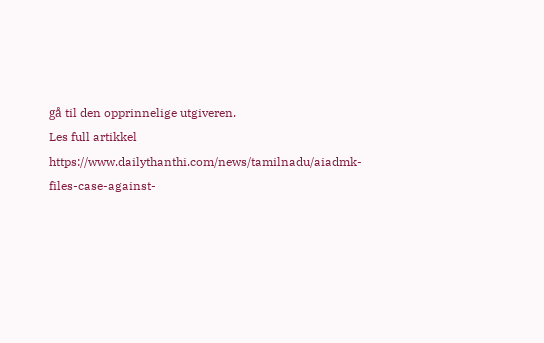gå til den opprinnelige utgiveren.
Les full artikkel
https://www.dailythanthi.com/news/tamilnadu/aiadmk-files-case-against-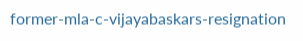former-mla-c-vijayabaskars-resignation